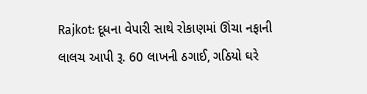Rajkot: દૂધના વેપારી સાથે રોકાણમાં ઊંચા નફાની લાલચ આપી રૂ. 60 લાખની ઠગાઈ, ગઠિયો ઘરે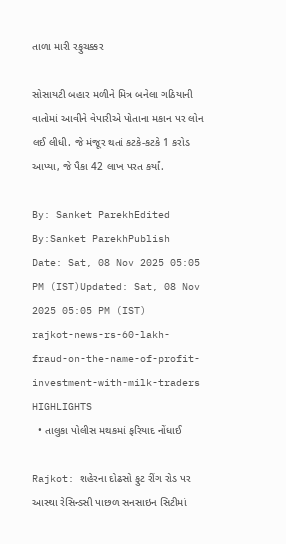તાળા મારી રફુચક્કર

સોસાયટી બહાર મળીને મિત્ર બનેલા ગઠિયાની વાતોમાં આવીને વેપારીએ પોતાના મકાન પર લોન લઈ લીધી. જે મંજૂર થતાં કટકે-કટકે 1 કરોડ આપ્યા, જે પૈકા 42 લાખ પરત કર્યાં.

By: Sanket ParekhEdited By:Sanket ParekhPublish Date: Sat, 08 Nov 2025 05:05 PM (IST)Updated: Sat, 08 Nov 2025 05:05 PM (IST)
rajkot-news-rs-60-lakh-fraud-on-the-name-of-profit-investment-with-milk-traders
HIGHLIGHTS
  • તાલુકા પોલીસ મથકમાં ફરિયાદ નોંધાઈ

Rajkot: શહેરના દોઢસો ફુટ રીંગ રોડ પર આસ્થા રેસિન્ડસી પાછળ સનસાઇન સિટીમાં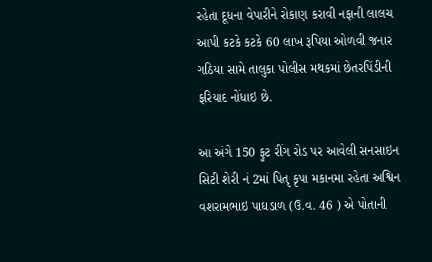રહેતા દૂધના વેપારીને રોકાણ કરાવી નફાની લાલચ આપી કટકે કટકે 60 લાખ રૂપિયા ઓળવી જનાર ગઠિયા સામે તાલુકા પોલીસ મથકમાં છેતરપિંડીની ફરિયાદ નોંધાઇ છે.

આ અંગે 150 ફુટ રીંગ રોડ પર આવેલી સનસાઇન સિટી શેરી નં 2માં પિતૃ કૃપા મકાનમા રહેતા અશ્વિન વશરામભાઇ પાઘડાળ (ઉ.વ. 46 ) એ પોતાની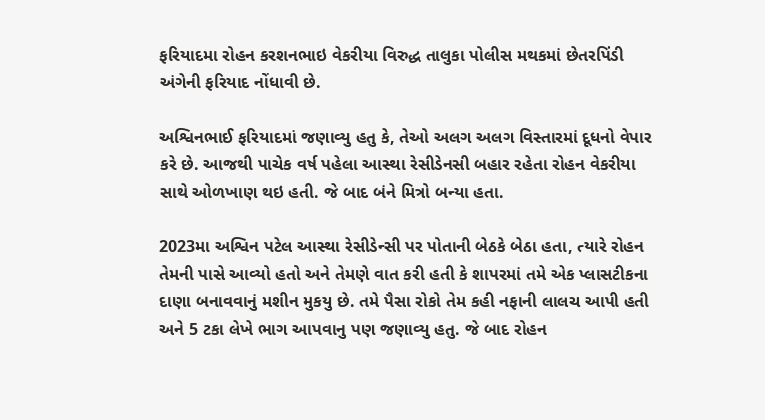ફરિયાદમા રોહન કરશનભાઇ વેકરીયા વિરુદ્ધ તાલુકા પોલીસ મથકમાં છેતરપિંડી અંગેની ફરિયાદ નોંધાવી છે.

અશ્વિનભાઈ ફરિયાદમાં જણાવ્યુ હતુ કે, તેઓ અલગ અલગ વિસ્તારમાં દૂધનો વેપાર કરે છે. આજથી પાચેક વર્ષ પહેલા આસ્થા રેસીડેનસી બહાર રહેતા રોહન વેકરીયા સાથે ઓળખાણ થઇ હતી. જે બાદ બંને મિત્રો બન્યા હતા.

2023મા અશ્વિન પટેલ આસ્થા રેસીડેન્સી પર પોતાની બેઠકે બેઠા હતા, ત્યારે રોહન તેમની પાસે આવ્યો હતો અને તેમણે વાત કરી હતી કે શાપરમાં તમે એક પ્લાસટીકના દાણા બનાવવાનું મશીન મુકયુ છે. તમે પૈસા રોકો તેમ કહી નફાની લાલચ આપી હતી અને 5 ટકા લેખે ભાગ આપવાનુ પણ જણાવ્યુ હતુ. જે બાદ રોહન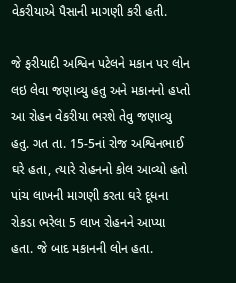વેકરીયાએ પૈસાની માગણી કરી હતી.

જે ફરીયાદી અશ્વિન પટેલને મકાન પર લોન લઇ લેવા જણાવ્યુ હતુ અને મકાનનો હપ્તો આ રોહન વેકરીયા ભરશે તેવુ જણાવ્યુ હતુ. ગત તા. 15-5નાં રોજ અશ્વિનભાઈ ઘરે હતા, ત્યારે રોહનનો કોલ આવ્યો હતો પાંચ લાખની માગણી કરતા ઘરે દૂધના રોકડા ભરેલા 5 લાખ રોહનને આપ્યા હતા. જે બાદ મકાનની લોન હતા.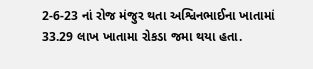2-6-23 નાં રોજ મંજુર થતા અશ્વિનભાઈના ખાતામાં 33.29 લાખ ખાતામા રોકડા જમા થયા હતા.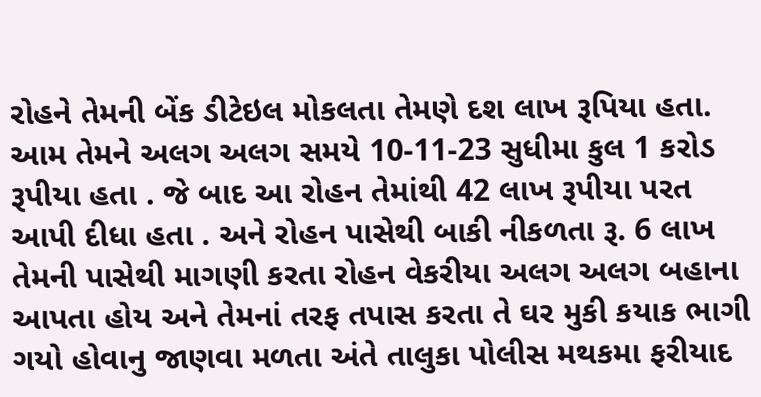રોહને તેમની બેંક ડીટેઇલ મોકલતા તેમણે દશ લાખ રૂપિયા હતા. આમ તેમને અલગ અલગ સમયે 10-11-23 સુધીમા કુલ 1 કરોડ રૂપીયા હતા . જે બાદ આ રોહન તેમાંથી 42 લાખ રૂપીયા પરત આપી દીધા હતા . અને રોહન પાસેથી બાકી નીકળતા રૂ. 6 લાખ તેમની પાસેથી માગણી કરતા રોહન વેકરીયા અલગ અલગ બહાના આપતા હોય અને તેમનાં તરફ તપાસ કરતા તે ઘર મુકી કયાક ભાગી ગયો હોવાનુ જાણવા મળતા અંતે તાલુકા પોલીસ મથકમા ફરીયાદ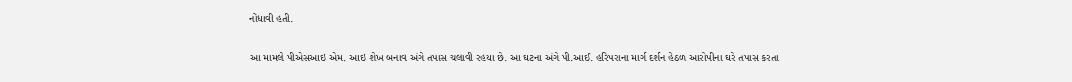નોંધાવી હતી.

આ મામલે પીએસઆઇ એમ. આઇ શેખ બનાવ અંગે તપાસ ચલાવી રહયા છે. આ ઘટના અંગે પી.આઈ. હરિપરાના માર્ગ દર્શન હેઠળ આરોપીના ઘરે તપાસ કરતા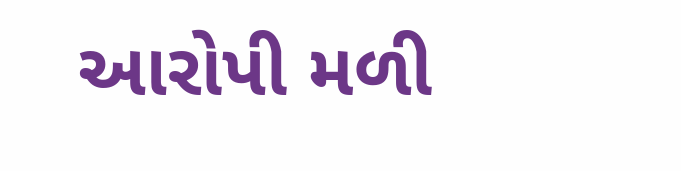આરોપી મળી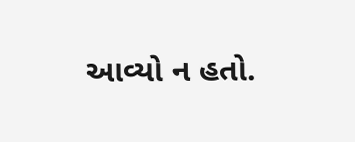આવ્યો ન હતો.